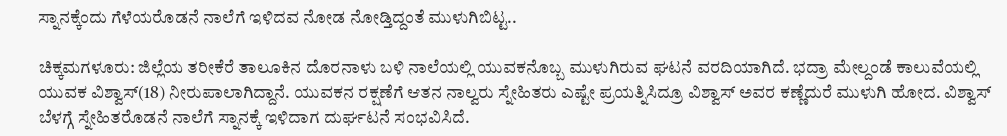ಸ್ನಾನಕ್ಕೆಂದು ಗೆಳೆಯರೊಡನೆ ನಾಲೆಗೆ ಇಳಿದವ ನೋಡ ನೋಡ್ತಿದ್ದಂತೆ ಮುಳುಗಿಬಿಟ್ಟ..

ಚಿಕ್ಕಮಗಳೂರು: ಜಿಲ್ಲೆಯ ತರೀಕೆರೆ ತಾಲೂಕಿನ ದೊರನಾಳು ಬಳಿ ನಾಲೆಯಲ್ಲಿ ಯುವಕನೊಬ್ಬ ಮುಳುಗಿರುವ ಘಟನೆ ವರದಿಯಾಗಿದೆ. ಭದ್ರಾ ಮೇಲ್ದಂಡೆ ಕಾಲುವೆಯಲ್ಲಿ ಯುವಕ ವಿಶ್ವಾಸ್(18) ನೀರುಪಾಲಾಗಿದ್ದಾನೆ. ಯುವಕನ ರಕ್ಷಣೆಗೆ ಆತನ ನಾಲ್ವರು ಸ್ನೇಹಿತರು ಎಷ್ಟೇ ಪ್ರಯತ್ನಿಸಿದ್ರೂ ವಿಶ್ವಾಸ್ ಅವರ ಕಣ್ಣೆದುರೆ ಮುಳುಗಿ‌ ಹೋದ. ವಿಶ್ವಾಸ್ ಬೆಳಗ್ಗೆ ಸ್ನೇಹಿತರೊಡನೆ ನಾಲೆಗೆ ಸ್ನಾನಕ್ಕೆ ಇಳಿದಾಗ ದುರ್ಘಟನೆ ಸಂಭವಿಸಿದೆ.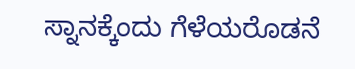ಸ್ನಾನಕ್ಕೆಂದು ಗೆಳೆಯರೊಡನೆ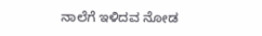ನಾಲೆಗೆ ಇಳಿದವ ನೋಡ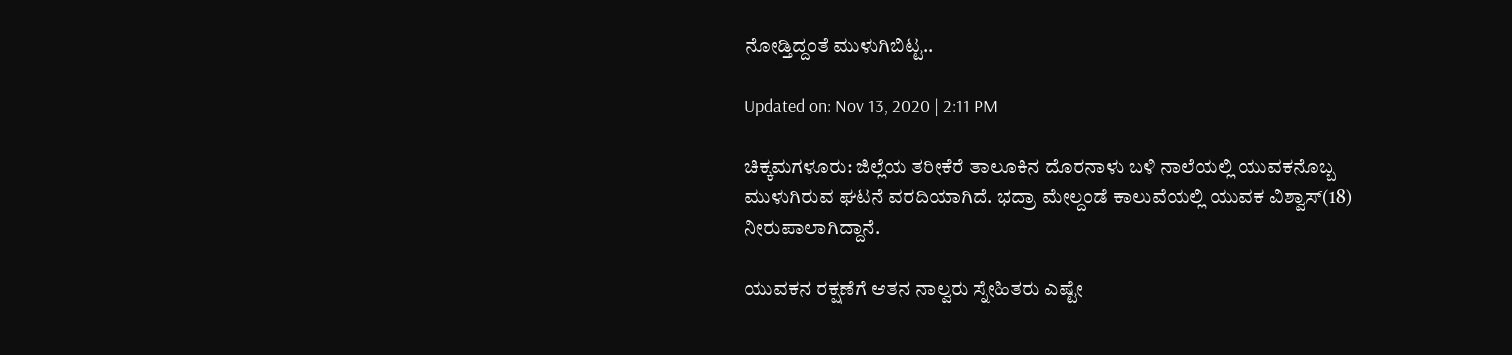ನೋಡ್ತಿದ್ದಂತೆ ಮುಳುಗಿಬಿಟ್ಟ..

Updated on: Nov 13, 2020 | 2:11 PM

ಚಿಕ್ಕಮಗಳೂರು: ಜಿಲ್ಲೆಯ ತರೀಕೆರೆ ತಾಲೂಕಿನ ದೊರನಾಳು ಬಳಿ ನಾಲೆಯಲ್ಲಿ ಯುವಕನೊಬ್ಬ ಮುಳುಗಿರುವ ಘಟನೆ ವರದಿಯಾಗಿದೆ. ಭದ್ರಾ ಮೇಲ್ದಂಡೆ ಕಾಲುವೆಯಲ್ಲಿ ಯುವಕ ವಿಶ್ವಾಸ್(18) ನೀರುಪಾಲಾಗಿದ್ದಾನೆ.

ಯುವಕನ ರಕ್ಷಣೆಗೆ ಆತನ ನಾಲ್ವರು ಸ್ನೇಹಿತರು ಎಷ್ಟೇ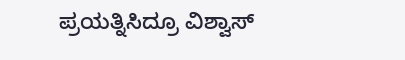ಪ್ರಯತ್ನಿಸಿದ್ರೂ ವಿಶ್ವಾಸ್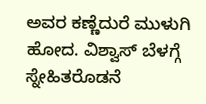ಅವರ ಕಣ್ಣೆದುರೆ ಮುಳುಗಿ‌ ಹೋದ. ವಿಶ್ವಾಸ್ ಬೆಳಗ್ಗೆ ಸ್ನೇಹಿತರೊಡನೆ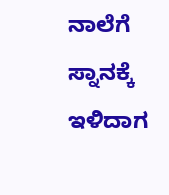ನಾಲೆಗೆ ಸ್ನಾನಕ್ಕೆ ಇಳಿದಾಗ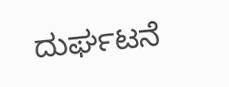ದುರ್ಘಟನೆ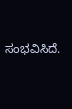ಸಂಭವಿಸಿದೆ.